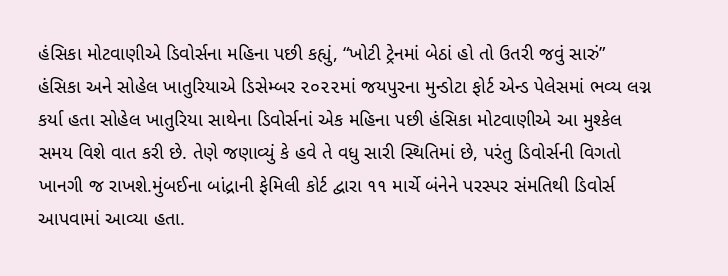હંસિકા મોટવાણીએ ડિવોર્સના મહિના પછી કહ્યું, “ખોટી ટ્રેનમાં બેઠાં હો તો ઉતરી જવું સારું” હંસિકા અને સોહેલ ખાતુરિયાએ ડિસેમ્બર ૨૦૨૨માં જયપુરના મુન્ડોટા ફોર્ટ એન્ડ પેલેસમાં ભવ્ય લગ્ન કર્યા હતા સોહેલ ખાતુરિયા સાથેના ડિવોર્સનાં એક મહિના પછી હંસિકા મોટવાણીએ આ મુશ્કેલ સમય વિશે વાત કરી છે. તેણે જણાવ્યું કે હવે તે વધુ સારી સ્થિતિમાં છે, પરંતુ ડિવોર્સની વિગતો ખાનગી જ રાખશે.મુંબઈના બાંદ્રાની ફેમિલી કોર્ટ દ્વારા ૧૧ માર્ચે બંનેને પરસ્પર સંમતિથી ડિવોર્સ આપવામાં આવ્યા હતા.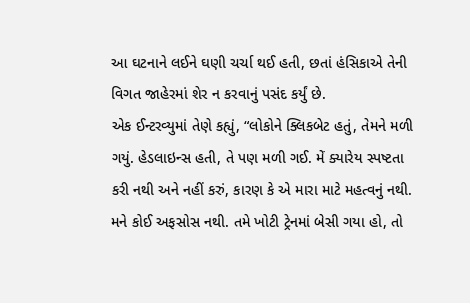આ ઘટનાને લઈને ઘણી ચર્ચા થઈ હતી, છતાં હંસિકાએ તેની વિગત જાહેરમાં શેર ન કરવાનું પસંદ કર્યું છે.
એક ઈન્ટરવ્યુમાં તેણે કહ્યું, “લોકોને ક્લિકબેટ હતું, તેમને મળી ગયું. હેડલાઇન્સ હતી, તે પણ મળી ગઈ. મેં ક્યારેય સ્પષ્ટતા કરી નથી અને નહીં કરું, કારણ કે એ મારા માટે મહત્વનું નથી. મને કોઈ અફસોસ નથી. તમે ખોટી ટ્રેનમાં બેસી ગયા હો, તો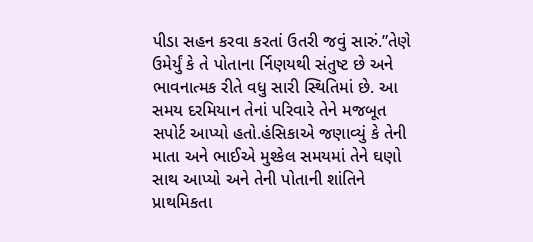પીડા સહન કરવા કરતાં ઉતરી જવું સારું.”તેણે ઉમેર્યું કે તે પોતાના ર્નિણયથી સંતુષ્ટ છે અને ભાવનાત્મક રીતે વધુ સારી સ્થિતિમાં છે. આ સમય દરમિયાન તેનાં પરિવારે તેને મજબૂત સપોર્ટ આપ્યો હતો.હંસિકાએ જણાવ્યું કે તેની માતા અને ભાઈએ મુશ્કેલ સમયમાં તેને ઘણો સાથ આપ્યો અને તેની પોતાની શાંતિને પ્રાથમિકતા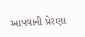આપવાની પ્રેરણા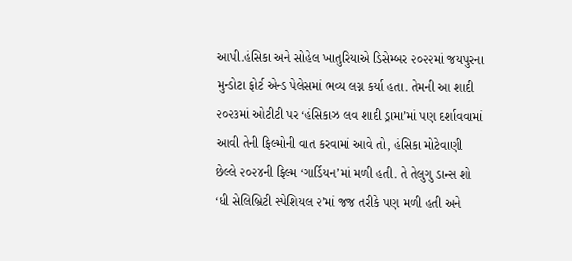આપી.હંસિકા અને સોહેલ ખાતુરિયાએ ડિસેમ્બર ૨૦૨૨માં જયપુરના મુન્ડોટા ફોર્ટ એન્ડ પેલેસમાં ભવ્ય લગ્ન કર્યા હતા. તેમની આ શાદી ૨૦૨૩માં ઓટીટી પર ‘હંસિકાઝ લવ શાદી ડ્રામા’માં પણ દર્શાવવામાં આવી તેની ફિલ્મોની વાત કરવામાં આવે તો, હંસિકા મોટેવાણી છેલ્લે ૨૦૨૪ની ફિલ્મ ‘ગાર્ડિયન’માં મળી હતી. તે તેલુગુ ડાન્સ શો ‘ધી સેલિબ્રિટી સ્પેશિયલ ૨’માં જજ તરીકે પણ મળી હતી અને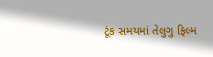ટૂંક સમયમાં તેલુગુ ફિલ્મ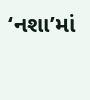‘નશા’માં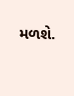મળશે.